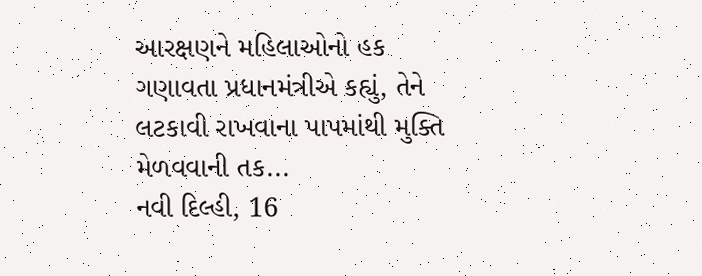આરક્ષણને મહિલાઓનો હક ગણાવતા પ્રધાનમંત્રીએ કહ્યું, તેને લટકાવી રાખવાના પાપમાંથી મુક્તિ મેળવવાની તક...
નવી દિલ્હી, 16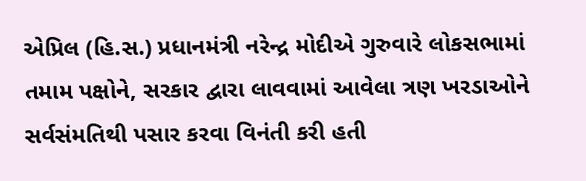એપ્રિલ (હિ.સ.) પ્રધાનમંત્રી નરેન્દ્ર મોદીએ ગુરુવારે લોકસભામાં તમામ પક્ષોને, સરકાર દ્વારા લાવવામાં આવેલા ત્રણ ખરડાઓને સર્વસંમતિથી પસાર કરવા વિનંતી કરી હતી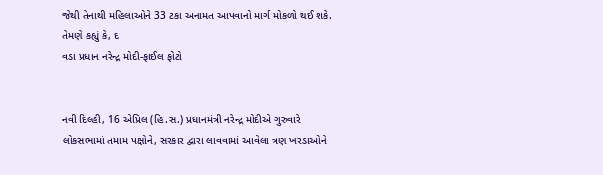જેથી તેનાથી મહિલાઓને 33 ટકા અનામત આપવાનો માર્ગ મોકળો થઈ શકે. તેમણે કહ્યું કે, દ
વડા પ્રધાન નરેન્દ્ર મોદી-ફાઈલ ફોટો


નવી દિલ્હી, 16 એપ્રિલ (હિ.સ.) પ્રધાનમંત્રી નરેન્દ્ર મોદીએ ગુરુવારે લોકસભામાં તમામ પક્ષોને, સરકાર દ્વારા લાવવામાં આવેલા ત્રણ ખરડાઓને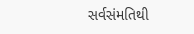સર્વસંમતિથી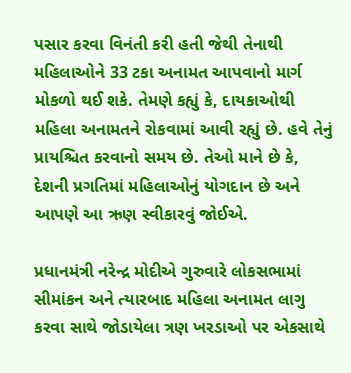પસાર કરવા વિનંતી કરી હતી જેથી તેનાથી મહિલાઓને 33 ટકા અનામત આપવાનો માર્ગ મોકળો થઈ શકે. તેમણે કહ્યું કે, દાયકાઓથી મહિલા અનામતને રોકવામાં આવી રહ્યું છે. હવે તેનું પ્રાયશ્ચિત કરવાનો સમય છે. તેઓ માને છે કે, દેશની પ્રગતિમાં મહિલાઓનું યોગદાન છે અને આપણે આ ઋણ સ્વીકારવું જોઈએ.

પ્રધાનમંત્રી નરેન્દ્ર મોદીએ ગુરુવારે લોકસભામાં સીમાંકન અને ત્યારબાદ મહિલા અનામત લાગુ કરવા સાથે જોડાયેલા ત્રણ ખરડાઓ પર એકસાથે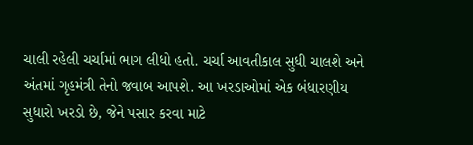ચાલી રહેલી ચર્ચામાં ભાગ લીધો હતો. ચર્ચા આવતીકાલ સુધી ચાલશે અને અંતમાં ગૃહમંત્રી તેનો જવાબ આપશે. આ ખરડાઓમાં એક બંધારણીય સુધારો ખરડો છે, જેને પસાર કરવા માટે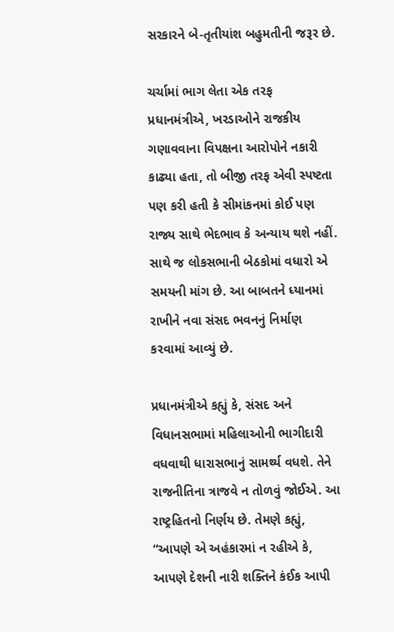સરકારને બે-તૃતીયાંશ બહુમતીની જરૂર છે.

ચર્ચામાં ભાગ લેતા એક તરફ પ્રધાનમંત્રીએ, ખરડાઓને રાજકીય ગણાવવાના વિપક્ષના આરોપોને નકારી કાઢ્યા હતા, તો બીજી તરફ એવી સ્પષ્ટતા પણ કરી હતી કે સીમાંકનમાં કોઈ પણ રાજ્ય સાથે ભેદભાવ કે અન્યાય થશે નહીં. સાથે જ લોકસભાની બેઠકોમાં વધારો એ સમયની માંગ છે. આ બાબતને ધ્યાનમાં રાખીને નવા સંસદ ભવનનું નિર્માણ કરવામાં આવ્યું છે.

પ્રધાનમંત્રીએ કહ્યું કે, સંસદ અને વિધાનસભામાં મહિલાઓની ભાગીદારી વધવાથી ધારાસભાનું સામર્થ્ય વધશે. તેને રાજનીતિના ત્રાજવે ન તોળવું જોઈએ. આ રાષ્ટ્રહિતનો નિર્ણય છે. તેમણે કહ્યું, “આપણે એ અહંકારમાં ન રહીએ કે, આપણે દેશની નારી શક્તિને કંઈક આપી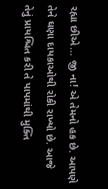રહ્યા છીએ... જી ના! એ તેમનો હક છે. આપણે તેને ઘણા દાયકાઓથી રોકી રાખ્યો છે. આજે તેનું પ્રાયશ્ચિત કરી તે પાપમાંથી મુક્તિ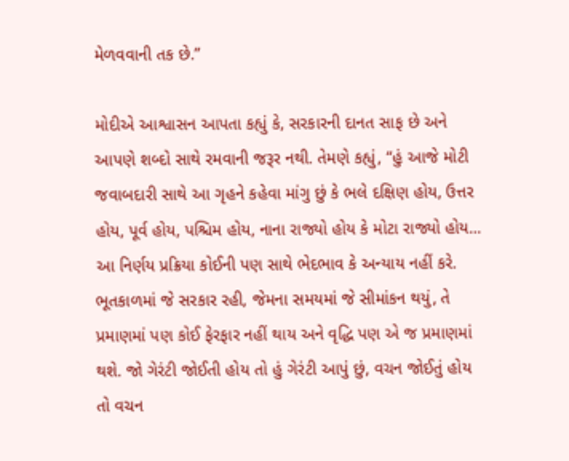મેળવવાની તક છે.”

મોદીએ આશ્વાસન આપતા કહ્યું કે, સરકારની દાનત સાફ છે અને આપણે શબ્દો સાથે રમવાની જરૂર નથી. તેમણે કહ્યું, “હું આજે મોટી જવાબદારી સાથે આ ગૃહને કહેવા માંગુ છું કે ભલે દક્ષિણ હોય, ઉત્તર હોય, પૂર્વ હોય, પશ્ચિમ હોય, નાના રાજ્યો હોય કે મોટા રાજ્યો હોય... આ નિર્ણય પ્રક્રિયા કોઈની પણ સાથે ભેદભાવ કે અન્યાય નહીં કરે. ભૂતકાળમાં જે સરકાર રહી, જેમના સમયમાં જે સીમાંકન થયું, તે પ્રમાણમાં પણ કોઈ ફેરફાર નહીં થાય અને વૃદ્ધિ પણ એ જ પ્રમાણમાં થશે. જો ગેરંટી જોઈતી હોય તો હું ગેરંટી આપું છું, વચન જોઈતું હોય તો વચન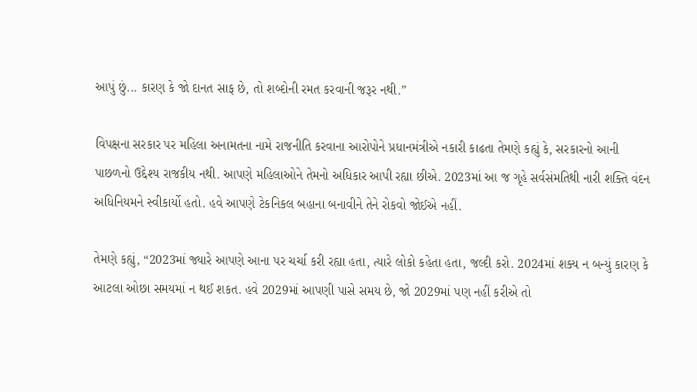આપું છું... કારણ કે જો દાનત સાફ છે, તો શબ્દોની રમત કરવાની જરૂર નથી.”

વિપક્ષના સરકાર પર મહિલા અનામતના નામે રાજનીતિ કરવાના આરોપોને પ્રધાનમંત્રીએ નકારી કાઢતા તેમણે કહ્યું કે, સરકારનો આની પાછળનો ઉદ્દેશ્ય રાજકીય નથી. આપણે મહિલાઓને તેમનો અધિકાર આપી રહ્યા છીએ. 2023માં આ જ ગૃહે સર્વસંમતિથી નારી શક્તિ વંદન અધિનિયમને સ્વીકાર્યો હતો. હવે આપણે ટેકનિકલ બહાના બનાવીને તેને રોકવો જોઈએ નહીં.

તેમણે કહ્યું, “2023માં જ્યારે આપણે આના પર ચર્ચા કરી રહ્યા હતા, ત્યારે લોકો કહેતા હતા, જલ્દી કરો. 2024માં શક્ય ન બન્યું કારણ કે આટલા ઓછા સમયમાં ન થઈ શકત. હવે 2029માં આપણી પાસે સમય છે, જો 2029માં પણ નહીં કરીએ તો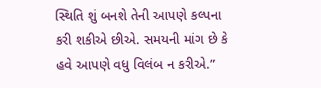સ્થિતિ શું બનશે તેની આપણે કલ્પના કરી શકીએ છીએ. સમયની માંગ છે કે હવે આપણે વધુ વિલંબ ન કરીએ.”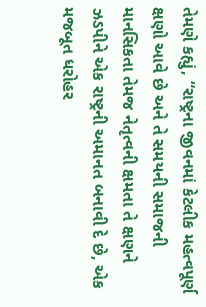તેમણે કહ્યું, “રાષ્ટ્રના જીવનમાં કેટલીક મહત્વપૂર્ણ ક્ષણો આવે છે અને તે સમયની સમાજની માનસિકતા તેમજ નેતૃત્વની ક્ષમતા તે ક્ષણને ઝડપીને એક રાષ્ટ્રની અમાનત બનાવી દે છે, એક મજબૂત ધરોહર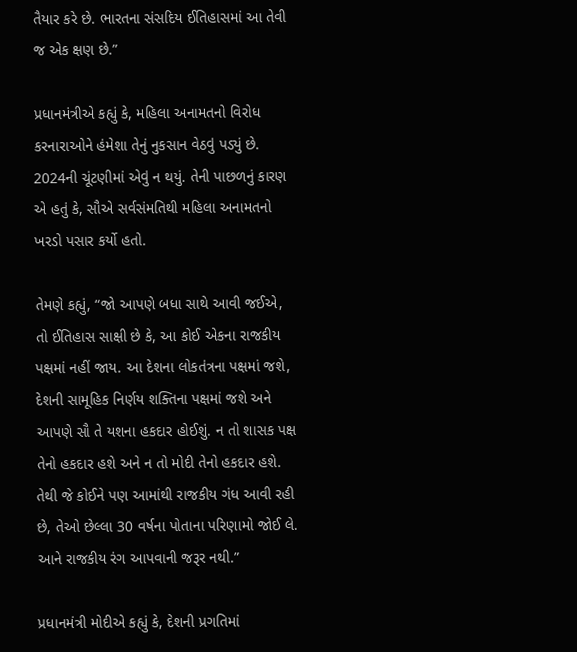તૈયાર કરે છે. ભારતના સંસદિય ઈતિહાસમાં આ તેવી જ એક ક્ષણ છે.”

પ્રધાનમંત્રીએ કહ્યું કે, મહિલા અનામતનો વિરોધ કરનારાઓને હંમેશા તેનું નુકસાન વેઠવું પડ્યું છે. 2024ની ચૂંટણીમાં એવું ન થયું. તેની પાછળનું કારણ એ હતું કે, સૌએ સર્વસંમતિથી મહિલા અનામતનો ખરડો પસાર કર્યો હતો.

તેમણે કહ્યું, “જો આપણે બધા સાથે આવી જઈએ, તો ઈતિહાસ સાક્ષી છે કે, આ કોઈ એકના રાજકીય પક્ષમાં નહીં જાય. આ દેશના લોકતંત્રના પક્ષમાં જશે, દેશની સામૂહિક નિર્ણય શક્તિના પક્ષમાં જશે અને આપણે સૌ તે યશના હકદાર હોઈશું. ન તો શાસક પક્ષ તેનો હકદાર હશે અને ન તો મોદી તેનો હકદાર હશે. તેથી જે કોઈને પણ આમાંથી રાજકીય ગંધ આવી રહી છે, તેઓ છેલ્લા 30 વર્ષના પોતાના પરિણામો જોઈ લે. આને રાજકીય રંગ આપવાની જરૂર નથી.”

પ્રધાનમંત્રી મોદીએ કહ્યું કે, દેશની પ્રગતિમાં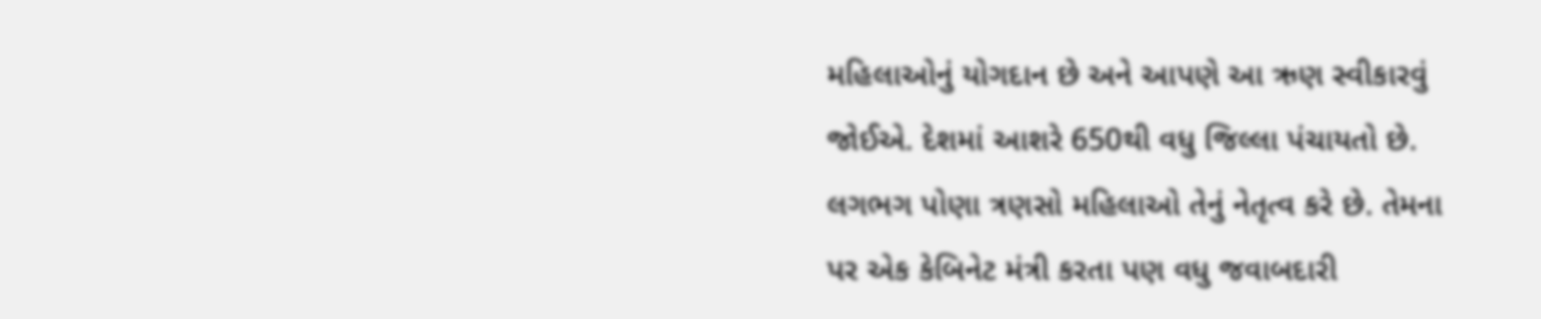મહિલાઓનું યોગદાન છે અને આપણે આ ઋણ સ્વીકારવું જોઈએ. દેશમાં આશરે 650થી વધુ જિલ્લા પંચાયતો છે. લગભગ પોણા ત્રણસો મહિલાઓ તેનું નેતૃત્વ કરે છે. તેમના પર એક કેબિનેટ મંત્રી કરતા પણ વધુ જવાબદારી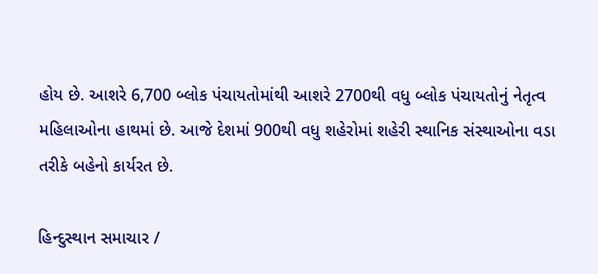હોય છે. આશરે 6,700 બ્લોક પંચાયતોમાંથી આશરે 2700થી વધુ બ્લોક પંચાયતોનું નેતૃત્વ મહિલાઓના હાથમાં છે. આજે દેશમાં 900થી વધુ શહેરોમાં શહેરી સ્થાનિક સંસ્થાઓના વડા તરીકે બહેનો કાર્યરત છે.

હિન્દુસ્થાન સમાચાર /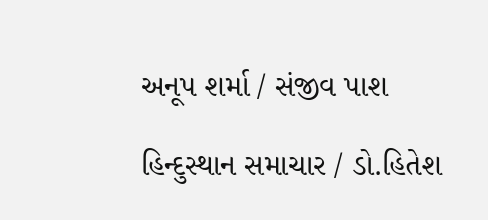અનૂપ શર્મા / સંજીવ પાશ

હિન્દુસ્થાન સમાચાર / ડો.હિતેશ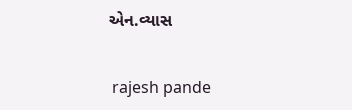એન.વ્યાસ


 rajesh pande